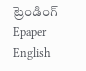ట్రెండింగ్
Epaper    English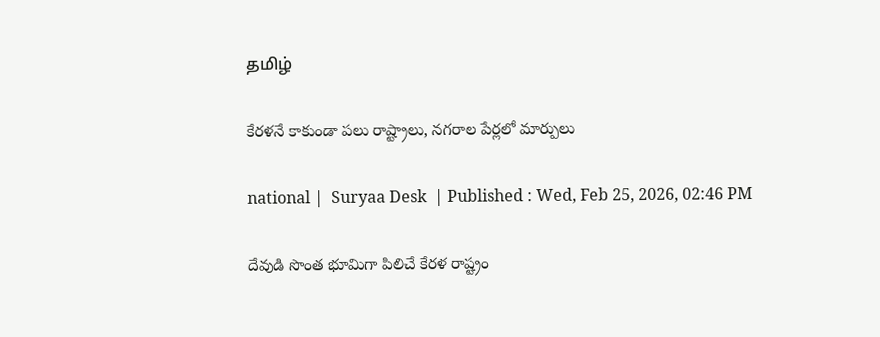தமிழ்

కేరళనే కాకుండా పలు రాష్ట్రాలు, నగరాల పేర్లలో మార్పులు

national |  Suryaa Desk  | Published : Wed, Feb 25, 2026, 02:46 PM

దేవుడి సొంత భూమిగా పిలిచే కేరళ రాష్ట్రం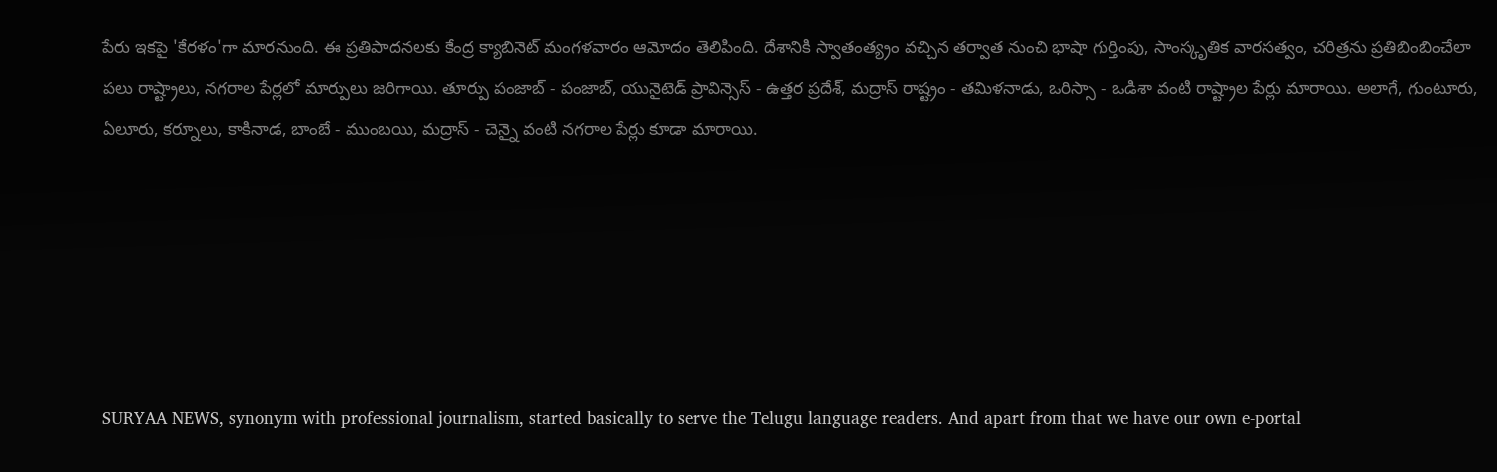పేరు ఇకపై 'కేరళం'గా మారనుంది. ఈ ప్రతిపాదనలకు కేంద్ర క్యాబినెట్ మంగళవారం ఆమోదం తెలిపింది. దేశానికి స్వాతంత్య్రం వచ్చిన తర్వాత నుంచి భాషా గుర్తింపు, సాంస్కృతిక వారసత్వం, చరిత్రను ప్రతిబింబించేలా పలు రాష్ట్రాలు, నగరాల పేర్లలో మార్పులు జరిగాయి. తూర్పు పంజాబ్ - పంజాబ్, యునైటెడ్ ప్రావిన్సెస్ - ఉత్తర ప్రదేశ్, మద్రాస్ రాష్ట్రం - తమిళనాడు, ఒరిస్సా - ఒడిశా వంటి రాష్ట్రాల పేర్లు మారాయి. అలాగే, గుంటూరు, ఏలూరు, కర్నూలు, కాకినాడ, బాంబే - ముంబయి, మద్రాస్ - చెన్నై వంటి నగరాల పేర్లు కూడా మారాయి.






SURYAA NEWS, synonym with professional journalism, started basically to serve the Telugu language readers. And apart from that we have our own e-portal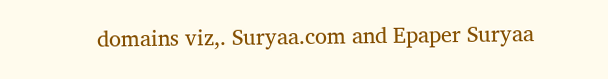domains viz,. Suryaa.com and Epaper Suryaa